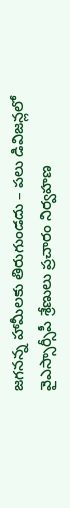జగనన్న హామీలకు తిరుగుండదు – పలు డివిజన్లలో వైఎస్సార్సీపీ శ్రేణులు ప్రచారం నిర్వహణ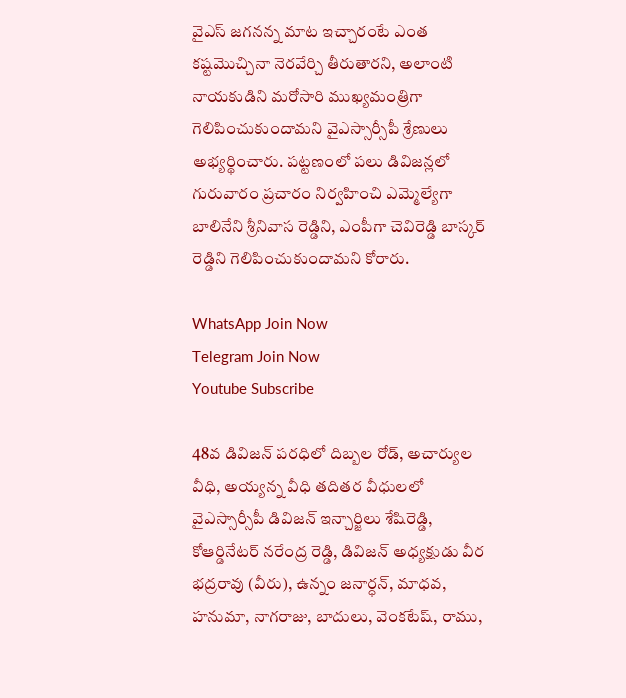వైఎస్ జగనన్న మాట ఇచ్చారంటే ఎంత కష్టమొచ్చినా నెరవేర్చి తీరుతారని, అలాంటి నాయకుడిని మరోసారి ముఖ్యమంత్రిగా గెలిపించుకుందామని వైఎస్సార్సీపీ శ్రేణులు అభ్యర్థించారు. పట్టణంలో పలు డివిజన్లలో గురువారం ప్రచారం నిర్వహించి ఎమ్మెల్యేగా బాలినేని శ్రీనివాస రెడ్డిని, ఎంపీగా చెవిరెడ్డి బాస్కర్ రెడ్డిని గెలిపించుకుందామని కోరారు.

WhatsApp Join Now
Telegram Join Now
Youtube Subscribe

48వ డివిజన్ పరధిలో దిబ్బల రోడ్, అచార్యుల వీధి, అయ్యన్న వీధి తదితర వీధులలో వైఎస్సార్సీపీ డివిజన్ ఇన్చార్జిలు శేషిరెడ్డి, కోఆర్డినేటర్ నరేంద్ర రెడ్డి, డివిజన్ అధ్యక్షుడు వీర భద్రరావు (వీరు), ఉన్నం జనార్ధన్, మాధవ, హనుమా, నాగరాజు, బాదులు, వెంకటేష్, రాము,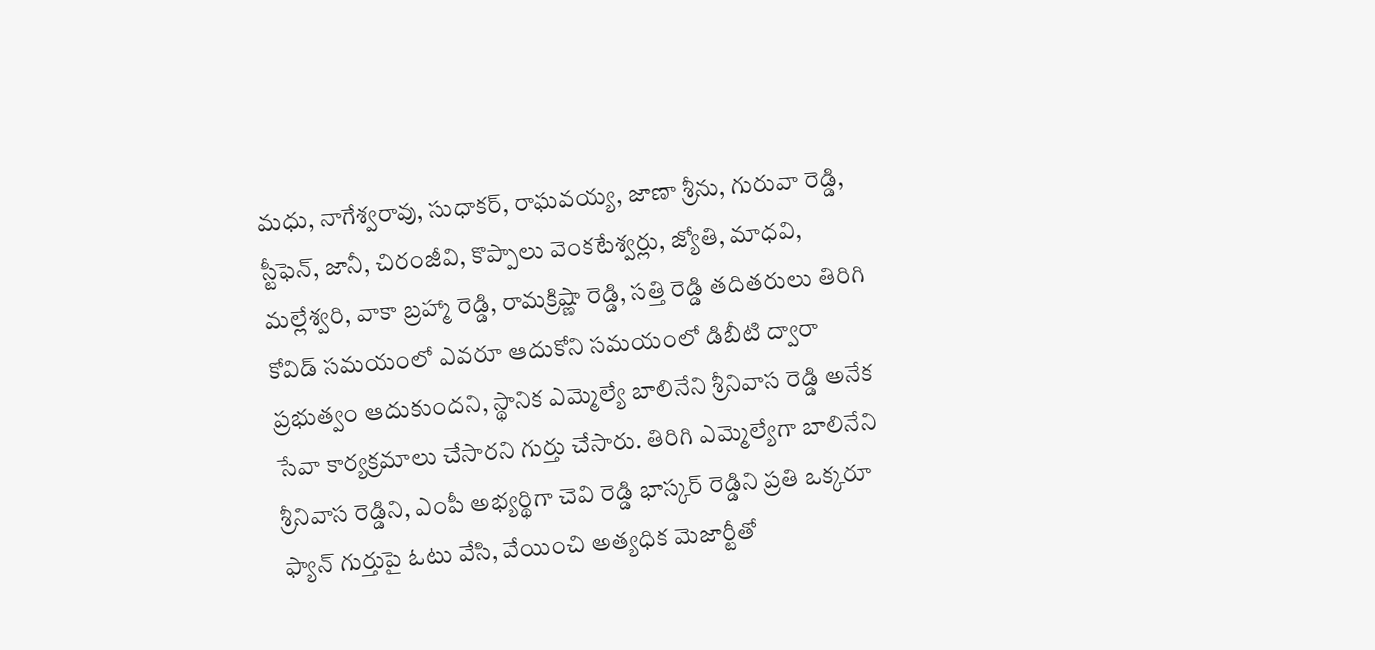మధు, నాగేశ్వరావు, సుధాకర్, రాఘవయ్య, జాణా శ్రీను, గురువా రెడ్డి, స్టీఫెన్, జానీ, చిరంజీవి, కొప్పాలు వెంకటేశ్వర్లు, జ్యోతి, మాధవి, మల్లేశ్వరి, వాకా బ్రహ్మా రెడ్డి, రామక్రిష్ణా రెడ్డి, సత్తి రెడ్డి తదితరులు తిరిగి కోవిడ్ సమయంలో ఎవరూ ఆదుకోని సమయంలో డిబీటి ద్వారా ప్రభుత్వం ఆదుకుందని, స్థానిక ఎమ్మెల్యే బాలినేని శ్రీనివాస రెడ్డి అనేక సేవా కార్యక్రమాలు చేసారని గుర్తు చేసారు. తిరిగి ఎమ్మెల్యేగా బాలినేని శ్రీనివాస రెడ్డిని, ఎంపీ అభ్యర్థిగా చెవి రెడ్డి భాస్కర్ రెడ్డిని ప్రతి ఒక్కరూ ఫ్యాన్ గుర్తుపై ఓటు వేసి, వేయించి అత్యధిక మెజార్టీతో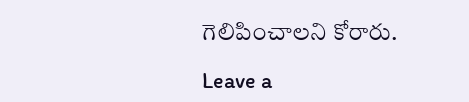గెలిపించాలని కోరారు.

Leave a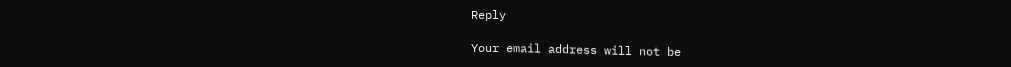Reply

Your email address will not be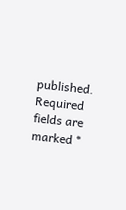published. Required fields are marked *